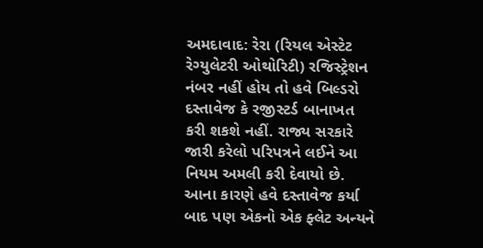અમદાવાદ: રેરા (રિયલ એસ્ટેટ રેગ્યુલેટરી ઓથોરિટી) રજિસ્ટ્રેશન નંબર નહીં હોય તો હવે બિલ્ડરો દસ્તાવેજ કે રજીસ્ટર્ડ બાનાખત કરી શકશે નહીં. રાજ્ય સરકારે જારી કરેલો પરિપત્રને લઈને આ નિયમ અમલી કરી દેવાયો છે. આના કારણે હવે દસ્તાવેજ કર્યા બાદ પણ એકનો એક ફ્લેટ અન્યને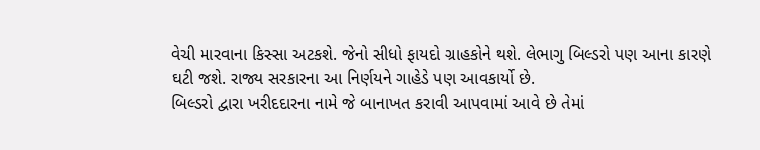વેચી મારવાના કિસ્સા અટકશે. જેનો સીધો ફાયદો ગ્રાહકોને થશે. લેભાગુ બિલ્ડરો પણ આના કારણે ઘટી જશે. રાજ્ય સરકારના આ નિર્ણયને ગાહેડે પણ આવકાર્યો છે.
બિલ્ડરો દ્વારા ખરીદદારના નામે જે બાનાખત કરાવી આપવામાં આવે છે તેમાં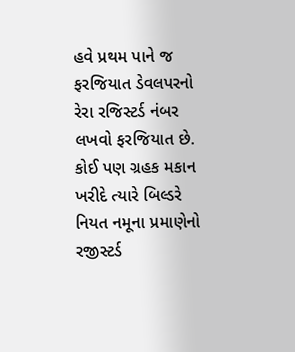હવે પ્રથમ પાને જ ફરજિયાત ડેવલપરનો રેરા રજિસ્ટર્ડ નંબર લખવો ફરજિયાત છે.
કોઈ પણ ગ્રહક મકાન ખરીદે ત્યારે બિલ્ડરે નિયત નમૂના પ્રમાણેનો રજીસ્ટર્ડ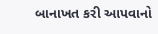બાનાખત કરી આપવાનો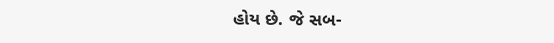હોય છે. જે સબ-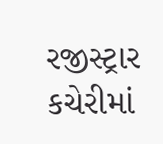રજીસ્ટ્રાર કચેરીમાં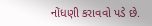નોંધણી કરાવવો પડે છે.